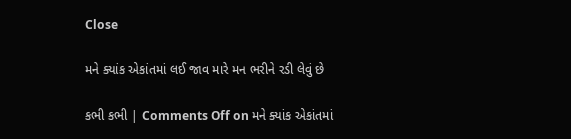Close

મને ક્યાંક એકાંતમાં લઈ જાવ મારે મન ભરીને રડી લેવું છે

કભી કભી | Comments Off on મને ક્યાંક એકાંતમાં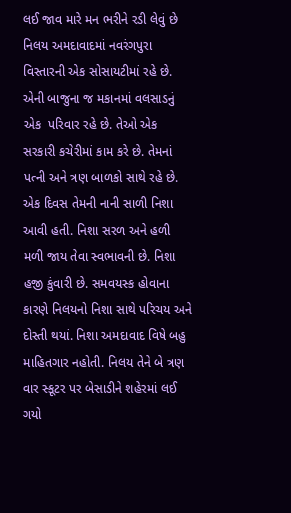લઈ જાવ મારે મન ભરીને રડી લેવું છે
નિલય અમદાવાદમાં નવરંગપુરા વિસ્તારની એક સોસાયટીમાં રહે છે. એની બાજુના જ મકાનમાં વલસાડનું એક  પરિવાર રહે છે. તેઓ એક સરકારી કચેરીમાં કામ કરે છે. તેમનાં પત્ની અને ત્રણ બાળકો સાથે રહે છે. એક દિવસ તેમની નાની સાળી નિશા આવી હતી. નિશા સરળ અને હળી મળી જાય તેવા સ્વભાવની છે. નિશા હજી કુંવારી છે. સમવયસ્ક હોવાના કારણે નિલયનો નિશા સાથે પરિચય અને દોસ્તી થયાં. નિશા અમદાવાદ વિષે બહુ માહિતગાર નહોતી. નિલય તેને બે ત્રણ વાર સ્કૂટર પર બેસાડીને શહેરમાં લઈ ગયો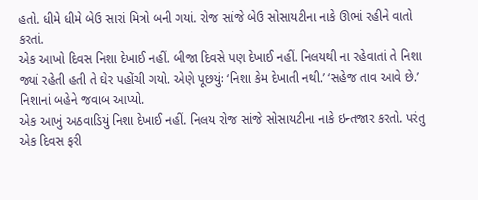હતો. ધીમે ધીમે બેઉ સારાં મિત્રો બની ગયાં. રોજ સાંજે બેઉ સોસાયટીના નાકે ઊભાં રહીને વાતો કરતાં.
એક આખો દિવસ નિશા દેખાઈ નહીં. બીજા દિવસે પણ દેખાઈ નહીં. નિલયથી ના રહેવાતાં તે નિશા જ્યાં રહેતી હતી તે ઘેર પહોંચી ગયો. એણે પૂછયુંઃ ‘નિશા કેમ દેખાતી નથી.’ ‘સહેજ તાવ આવે છે.’ નિશાનાં બહેને જવાબ આપ્યો.
એક આખું અઠવાડિયું નિશા દેખાઈ નહીં. નિલય રોજ સાંજે સોસાયટીના નાકે ઇન્તજાર કરતો. પરંતુ એક દિવસ ફરી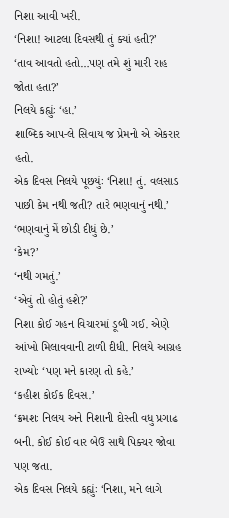નિશા આવી ખરી.
‘નિશા! આટલા દિવસથી તું ક્યાં હતી?’
‘તાવ આવતો હતો…પણ તમે શું મારી રાહ જોતા હતા?’
નિલયે કહ્યુંઃ ‘હા.’
શાબ્દિક આપ-લે સિવાય જ પ્રેમનો એ એકરાર હતો.
એક દિવસ નિલયે પૂછયુંઃ ‘નિશા! તું. વલસાડ પાછી કેમ નથી જતી? તારે ભણવાનું નથી.’
‘ભણવાનું મેં છોડી દીધું છે.’
‘કેમ?’
‘નથી ગમતું.’
‘એવું તો હોતું હશે?’
નિશા કોઈ ગહન વિચારમાં ડૂબી ગઈ. એણે આંખો મિલાવવાની ટાળી દીધી. નિલયે આગ્રહ રાખ્યોઃ ‘પણ મને કારણ તો કહે.’
‘કહીશ કોઈક દિવસ.’
‘ક્રમશઃ નિલય અને નિશાની દોસ્તી વધુ પ્રગાઢ બની. કોઈ કોઈ વાર બેઉ સાથે પિક્ચર જોવા પણ જતા.
એક દિવસ નિલયે કહ્યુંઃ ‘નિશા, મને લાગે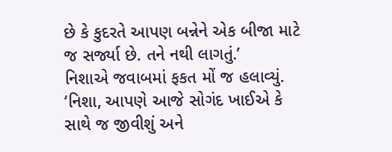છે કે કુદરતે આપણ બન્નેને એક બીજા માટે જ સર્જ્યા છે. તને નથી લાગતું.’
નિશાએ જવાબમાં ફકત મોં જ હલાવ્યું.
‘નિશા, આપણે આજે સોગંદ ખાઈએ કે સાથે જ જીવીશું અને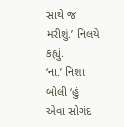સાથે જ મરીશું.’ નિલયે કહ્યું.
‘ના.’ નિશા બોલી ‘હું એવા સોગંદ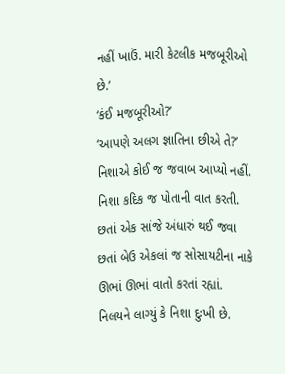નહીં ખાઉં. મારી કેટલીક મજબૂરીઓ છે.’
‘કંઈ મજબૂરીઓ?’
‘આપણે અલગ જ્ઞાતિના છીએ તે?’ નિશાએ કોઈ જ જવાબ આપ્યો નહીં.
નિશા કદિક જ પોતાની વાત કરતી. છતાં એક સાંજે અંધારું થઈ જવા છતાં બેઉ એકલાં જ સોસાયટીના નાકે ઊભાં ઊભાં વાતો કરતાં રહ્યાં.
નિલયને લાગ્યું કે નિશા દુઃખી છે.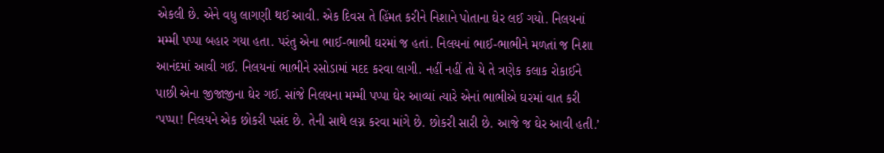એકલી છે. એને વધુ લાગણી થઈ આવી. એક દિવસ તે હિંમત કરીને નિશાને પોતાના ઘેર લઈ ગયો. નિલયનાં મમ્મી પપ્પા બહાર ગયા હતા. પરંતુ એના ભાઈ-ભાભી ઘરમાં જ હતાં. નિલયનાં ભાઈ-ભાભીને મળતાં જ નિશા આનંદમાં આવી ગઈ. નિલયનાં ભાભીને રસોડામાં મદદ કરવા લાગી. નહીં નહીં તો યે તે ત્રણેક કલાક રોકાઈને પાછી એના જીજાજીના ઘેર ગઈ. સાંજે નિલયના મમ્મી પપ્પા ઘેર આવ્યાં ત્યારે એનાં ભાભીએ ઘરમાં વાત કરી ‘પપ્પા! નિલયને એક છોકરી પસંદ છે. તેની સાથે લગ્ન કરવા માંગે છે. છોકરી સારી છે. આજે જ ઘેર આવી હતી.’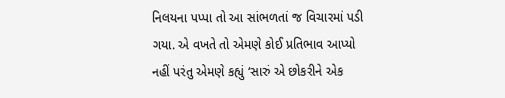નિલયના પપ્પા તો આ સાંભળતાં જ વિચારમાં પડી ગયા. એ વખતે તો એમણે કોઈ પ્રતિભાવ આપ્યો નહીં પરંતુ એમણે કહ્યું ‘સારું એ છોકરીને એક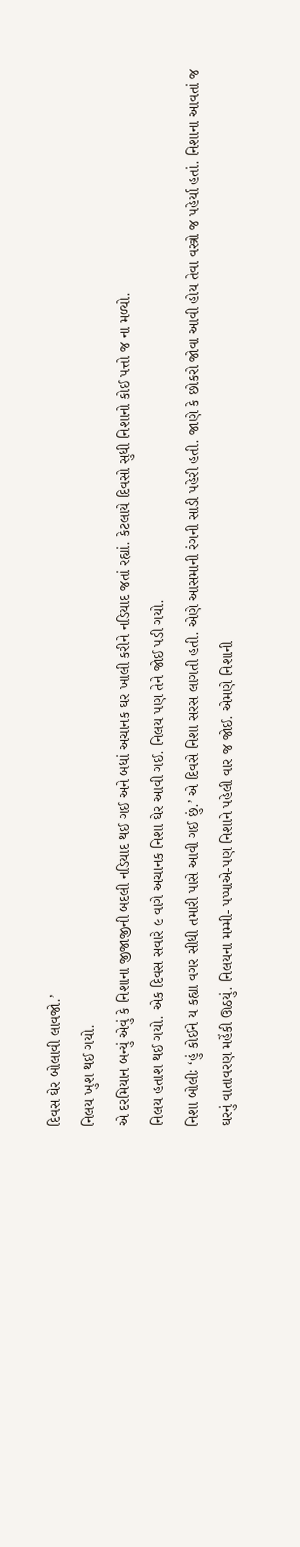દિવસ ઘેર બોલાવી લાવજો.’
નિલય ખુશ થઈ ગયો.
એ દરમિયાન બન્યું એવું કે નિશાના જીજાજીની બદલી નડિયાદ થઈ ગઈ અને બધાં અચાનક ઘર ખાલી કરીને નડિયાદ જતાં રહ્યાં. કેટલાયે દિવસો સુધી નિશાનો કોઈ પત્તો જ ના મળ્યો.
નિલય હતાશ થઈ ગયો. એક દિવસ સવારે ૯ વાગે અચાનક નિશા ઘેર આવી ગઈ. નિલય પણ તેને જોઈ પડી ગયો.
નિશા બોલીઃ ‘હું કોઈને ય કહ્યા વગર સીધી તમારી પાસે આવી ગઈ છું.’ એ દિવસે નિશા સરસ લાગતી હતી. એણે આસમાની રંગની સાડી પહેરી હતી. જાણે કે છોકરો જોવા આવી હોય તેવા વસ્ત્રો જ પહેર્યા હતાં. નિશાના આવતાં જ ઘરનું વાતાવરણ મહેંકી ઊઠયું. નિલયના મમ્મી- પપ્પાએ-પણ નિશાને પહેલી વાર જ જોઈ. એમણે નિશાની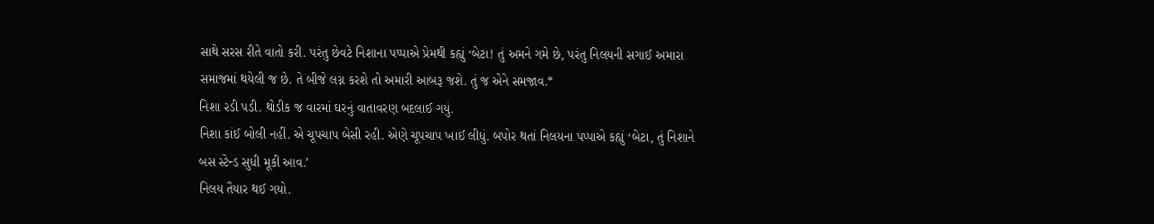સાથે સરસ રીતે વાતો કરી. પરંતુ છેવટે નિશાના પપ્પાએ પ્રેમથી કહ્યું ‘બેટા! તું અમને ગમે છે, પરંતુ નિલયની સગાઈ અમારા સમાજમાં થયેલી જ છે. તે બીજે લગ્ન કરશે તો અમારી આબરૂ જશે. તું જ એને સમજાવ.*
નિશા રડી પડી. થોડીક જ વારમાં ઘરનું વાતાવરણ બદલાઈ ગયું.
નિશા કાંઈ બોલી નહીં. એ ચૂપચાપ બેસી રહી. એણે ચૂપચાપ ખાઈ લીધું. બપોર થતાં નિલયના પપ્પાએ કહ્યું ‘બેટા, તું નિશાને બસ સ્ટેન્ડ સુધી મૂકી આવ.’
નિલય તૈયાર થઈ ગયો.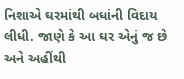નિશાએ ઘરમાંથી બધાંની વિદાય લીધી. જાણે કે આ ઘર એનું જ છે અને અહીંથી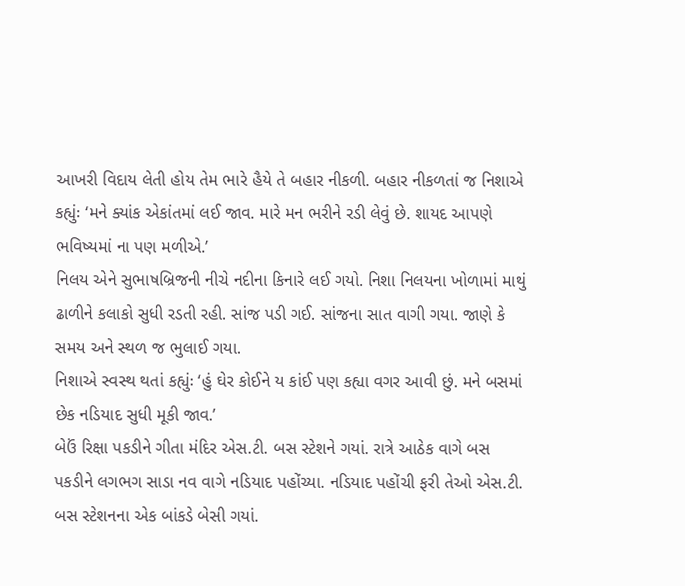આખરી વિદાય લેતી હોય તેમ ભારે હૈયે તે બહાર નીકળી. બહાર નીકળતાં જ નિશાએ કહ્યુંઃ ‘મને ક્યાંક એકાંતમાં લઈ જાવ. મારે મન ભરીને રડી લેવું છે. શાયદ આપણે ભવિષ્યમાં ના પણ મળીએ.’
નિલય એને સુભાષબ્રિજની નીચે નદીના કિનારે લઈ ગયો. નિશા નિલયના ખોળામાં માથું ઢાળીને કલાકો સુધી રડતી રહી. સાંજ પડી ગઈ. સાંજના સાત વાગી ગયા. જાણે કે સમય અને સ્થળ જ ભુલાઈ ગયા.
નિશાએ સ્વસ્થ થતાં કહ્યુંઃ ‘હું ઘેર કોઈને ય કાંઈ પણ કહ્યા વગર આવી છું. મને બસમાં છેક નડિયાદ સુધી મૂકી જાવ.’
બેઉં રિક્ષા પકડીને ગીતા મંદિર એસ.ટી. બસ સ્ટેશને ગયાં. રાત્રે આઠેક વાગે બસ પકડીને લગભગ સાડા નવ વાગે નડિયાદ પહોંચ્યા. નડિયાદ પહોંચી ફરી તેઓ એસ.ટી. બસ સ્ટેશનના એક બાંકડે બેસી ગયાં.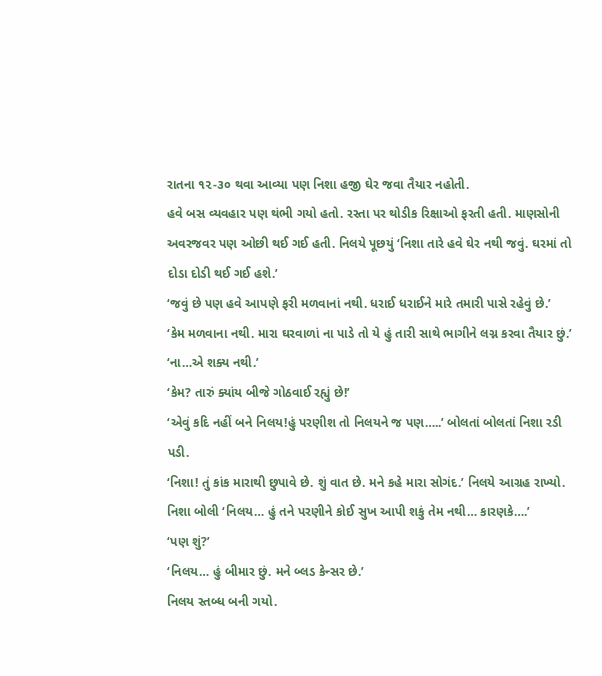રાતના ૧૨-૩૦ થવા આવ્યા પણ નિશા હજી ઘેર જવા તૈયાર નહોતી.
હવે બસ વ્યવહાર પણ થંભી ગયો હતો. રસ્તા પર થોડીક રિક્ષાઓ ફરતી હતી. માણસોની અવરજવર પણ ઓછી થઈ ગઈ હતી. નિલયે પૂછયું ‘નિશા તારે હવે ઘેર નથી જવું. ઘરમાં તો દોડા દોડી થઈ ગઈ હશે.’
‘જવું છે પણ હવે આપણે ફરી મળવાનાં નથી. ધરાઈ ધરાઈને મારે તમારી પાસે રહેવું છે.’
‘કેમ મળવાના નથી. મારા ઘરવાળાં ના પાડે તો યે હું તારી સાથે ભાગીને લગ્ન કરવા તૈયાર છું.’
‘ના…એ શક્ય નથી.’
‘કેમ? તારું ક્યાંય બીજે ગોઠવાઈ રહ્યું છે!’
‘એવું કદિ નહીં બને નિલય!હું પરણીશ તો નિલયને જ પણ…..’ બોલતાં બોલતાં નિશા રડી પડી.
‘નિશા! તું કાંક મારાથી છુપાવે છે. શું વાત છે. મને કહે મારા સોગંદ.’ નિલયે આગ્રહ રાખ્યો.
નિશા બોલી ‘નિલય… હું તને પરણીને કોઈ સુખ આપી શકું તેમ નથી… કારણકે….’
‘પણ શું?’
‘નિલય… હું બીમાર છું. મને બ્લડ કેન્સર છે.’
નિલય સ્તબ્ધ બની ગયો.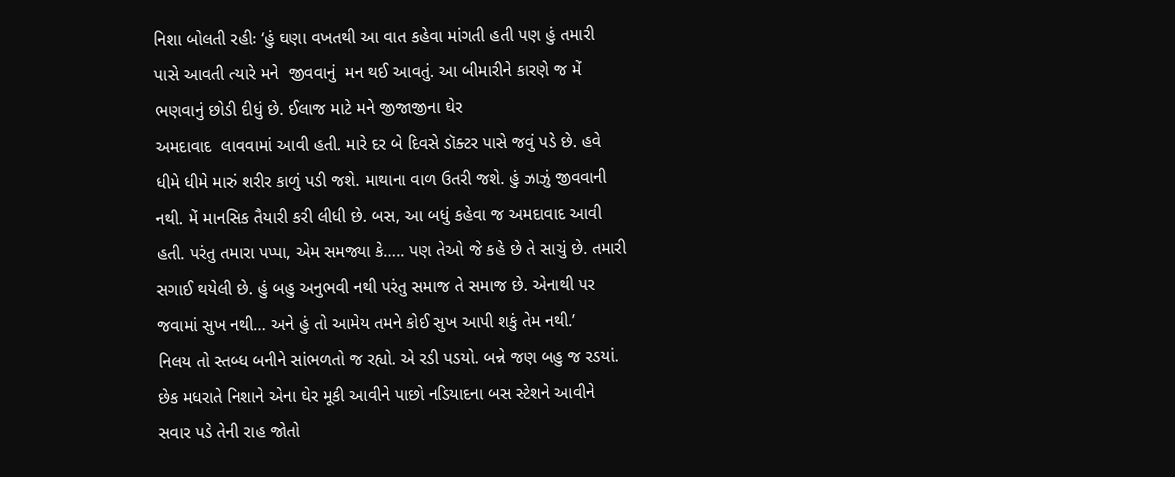નિશા બોલતી રહીઃ ‘હું ઘણા વખતથી આ વાત કહેવા માંગતી હતી પણ હું તમારી પાસે આવતી ત્યારે મને  જીવવાનું  મન થઈ આવતું. આ બીમારીને કારણે જ મેં ભણવાનું છોડી દીધું છે. ઈલાજ માટે મને જીજાજીના ઘેર
અમદાવાદ  લાવવામાં આવી હતી. મારે દર બે દિવસે ડૉક્ટર પાસે જવું પડે છે. હવે ધીમે ધીમે મારું શરીર કાળું પડી જશે. માથાના વાળ ઉતરી જશે. હું ઝાઝું જીવવાની નથી. મેં માનસિક તૈયારી કરી લીધી છે. બસ, આ બધું કહેવા જ અમદાવાદ આવી હતી. પરંતુ તમારા પપ્પા, એમ સમજ્યા કે….. પણ તેઓ જે કહે છે તે સાચું છે. તમારી સગાઈ થયેલી છે. હું બહુ અનુભવી નથી પરંતુ સમાજ તે સમાજ છે. એનાથી પર જવામાં સુખ નથી… અને હું તો આમેય તમને કોઈ સુખ આપી શકું તેમ નથી.’
નિલય તો સ્તબ્ધ બનીને સાંભળતો જ રહ્યો. એ રડી પડયો. બન્ને જણ બહુ જ રડયાં.
છેક મધરાતે નિશાને એના ઘેર મૂકી આવીને પાછો નડિયાદના બસ સ્ટેશને આવીને સવાર પડે તેની રાહ જોતો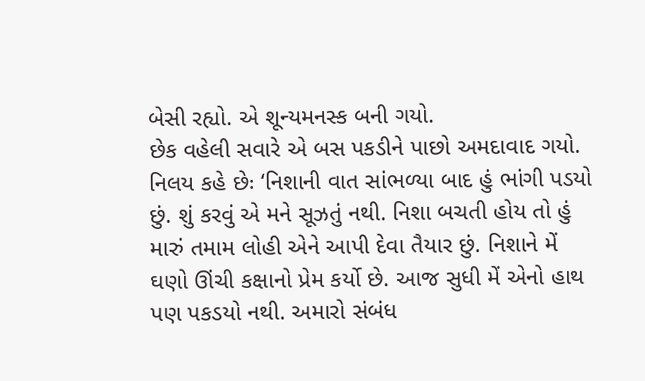બેસી રહ્યો. એ શૂન્યમનસ્ક બની ગયો.
છેક વહેલી સવારે એ બસ પકડીને પાછો અમદાવાદ ગયો. નિલય કહે છેઃ ‘નિશાની વાત સાંભળ્યા બાદ હું ભાંગી પડયો છું. શું કરવું એ મને સૂઝતું નથી. નિશા બચતી હોય તો હું મારું તમામ લોહી એને આપી દેવા તૈયાર છું. નિશાને મેં ઘણો ઊંચી કક્ષાનો પ્રેમ કર્યો છે. આજ સુધી મેં એનો હાથ પણ પકડયો નથી. અમારો સંબંધ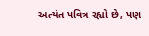અત્યંત પવિત્ર રહ્યો છે, પણ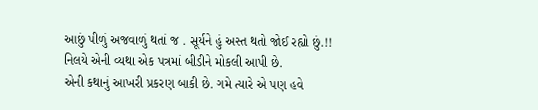આછું પીળું અજવાળું થતાં જ . સૂર્યને હું અસ્ત થતો જોઈ રહ્યો છું.!!
નિલયે એની વ્યથા એક પત્રમાં બીડીને મોકલી આપી છે.
એની કથાનું આખરી પ્રકરણ બાકી છે. ગમે ત્યારે એ પણ હવે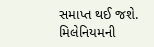સમાપ્ત થઈ જશે. મિલેનિયમની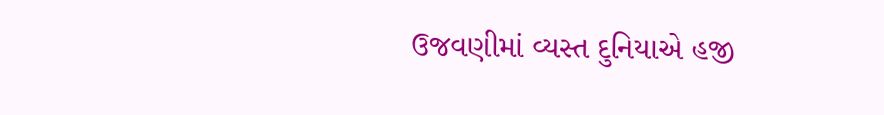ઉજવણીમાં વ્યસ્ત દુનિયાએ હજી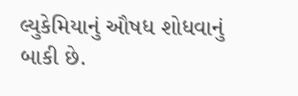લ્યુકેમિયાનું ઔષધ શોધવાનું બાકી છે.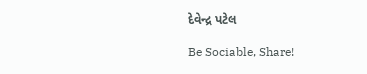દેવેન્દ્ર પટેલ

Be Sociable, Share!